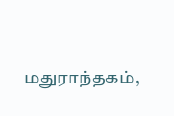மதுராந்தகம்,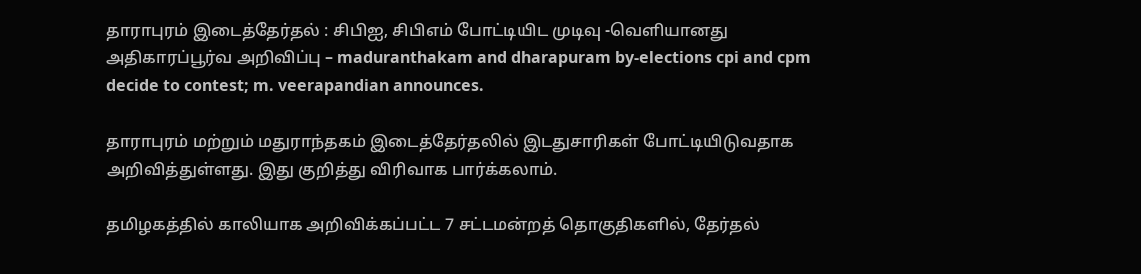தாராபுரம் இடைத்தேர்தல் : சிபிஐ, சிபிஎம் போட்டியிட முடிவு -வெளியானது அதிகாரப்பூர்வ அறிவிப்பு – maduranthakam and dharapuram by-elections cpi and cpm decide to contest; m. veerapandian announces.

தாராபுரம் மற்றும் மதுராந்தகம் இடைத்தேர்தலில் இடதுசாரிகள் போட்டியிடுவதாக அறிவித்துள்ளது. இது குறித்து விரிவாக பார்க்கலாம்.

தமிழகத்தில் காலியாக அறிவிக்கப்பட்ட 7 சட்டமன்றத் தொகுதிகளில், தேர்தல்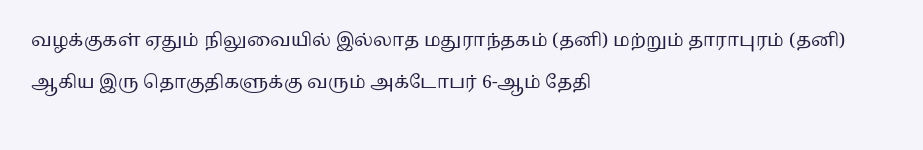வழக்குகள் ஏதும் நிலுவையில் இல்லாத மதுராந்தகம் (தனி) மற்றும் தாராபுரம் (தனி) ஆகிய இரு தொகுதிகளுக்கு வரும் அக்டோபர் 6-ஆம் தேதி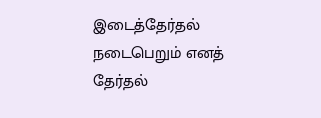இடைத்தேர்தல் நடைபெறும் எனத் தேர்தல்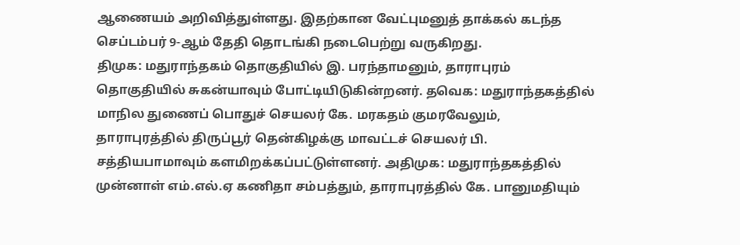ஆணையம் அறிவித்துள்ளது. இதற்கான வேட்புமனுத் தாக்கல் கடந்த செப்டம்பர் 9-ஆம் தேதி தொடங்கி நடைபெற்று வருகிறது.
திமுக: மதுராந்தகம் தொகுதியில் இ. பரந்தாமனும், தாராபுரம் தொகுதியில் சுகன்யாவும் போட்டியிடுகின்றனர். தவெக: மதுராந்தகத்தில் மாநில துணைப் பொதுச் செயலர் கே. மரகதம் குமரவேலும், தாராபுரத்தில் திருப்பூர் தென்கிழக்கு மாவட்டச் செயலர் பி. சத்தியபாமாவும் களமிறக்கப்பட்டுள்ளனர். அதிமுக: மதுராந்தகத்தில் முன்னாள் எம்.எல்.ஏ கணிதா சம்பத்தும், தாராபுரத்தில் கே. பானுமதியும்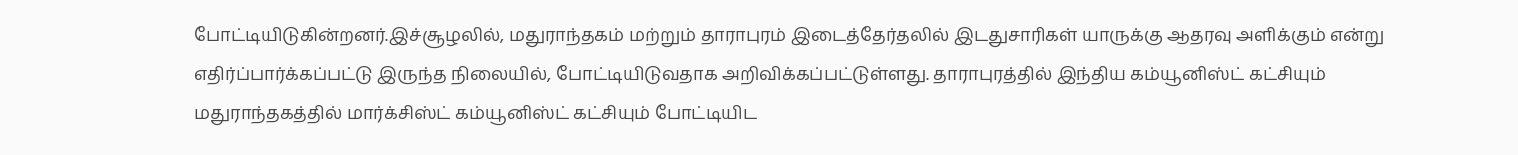போட்டியிடுகின்றனர்.இச்சூழலில், மதுராந்தகம் மற்றும் தாராபுரம் இடைத்தேர்தலில் இடதுசாரிகள் யாருக்கு ஆதரவு அளிக்கும் என்று எதிர்ப்பார்க்கப்பட்டு இருந்த நிலையில், போட்டியிடுவதாக அறிவிக்கப்பட்டுள்ளது. தாராபுரத்தில் இந்திய கம்யூனிஸ்ட் கட்சியும் மதுராந்தகத்தில் மார்க்சிஸ்ட் கம்யூனிஸ்ட் கட்சியும் போட்டியிட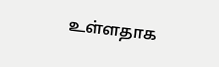உள்ளதாக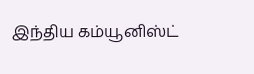இந்திய கம்யூனிஸ்ட்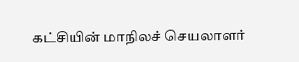கட்சியின் மாநிலச் செயலாளர்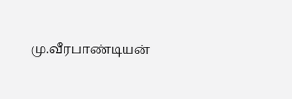மு.வீரபாண்டியன்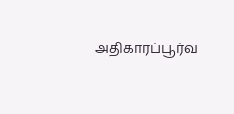அதிகாரப்பூர்வ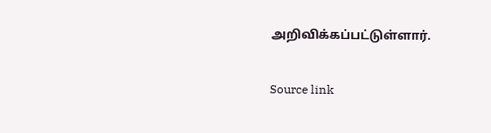அறிவிக்கப்பட்டுள்ளார்.

Source link